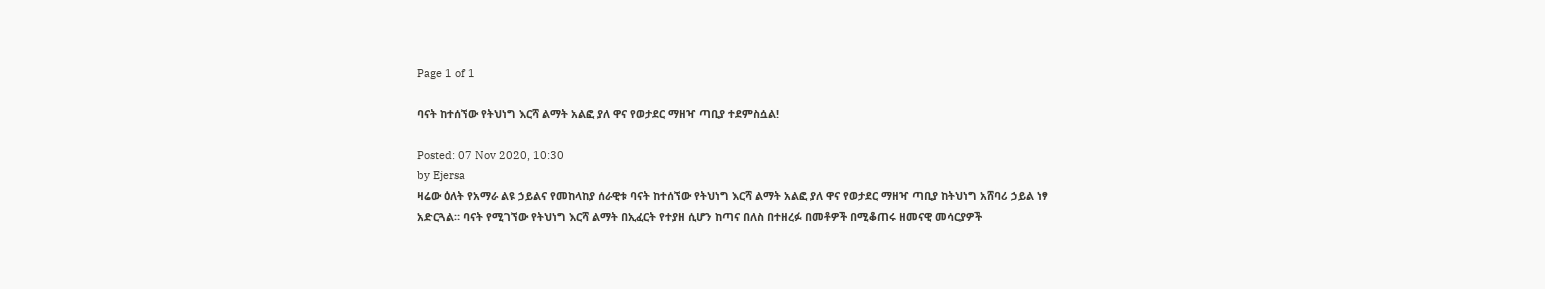Page 1 of 1

ባናት ከተሰኘው የትህነግ እርሻ ልማት አልፎ ያለ ዋና የወታደር ማዘዣ ጣቢያ ተደምስሷል!

Posted: 07 Nov 2020, 10:30
by Ejersa
ዛሬው ዕለት የአማራ ልዩ ኃይልና የመከላከያ ሰራዊቱ ባናት ከተሰኘው የትህነግ እርሻ ልማት አልፎ ያለ ዋና የወታደር ማዘዣ ጣቢያ ከትህነግ አሸባሪ ኃይል ነፃ አድርጓል። ባናት የሚገኘው የትህነግ እርሻ ልማት በኢፈርት የተያዘ ሲሆን ከጣና በለስ በተዘረፉ በመቶዎች በሚቆጠሩ ዘመናዊ መሳርያዎች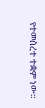የተመሰረተ ተቋም ነው።